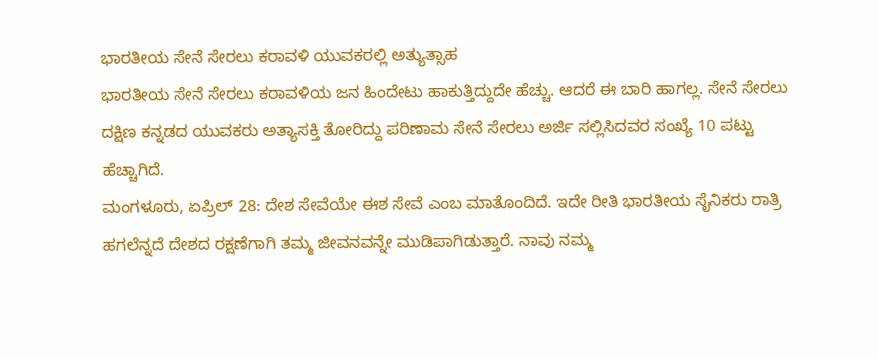ಭಾರತೀಯ ಸೇನೆ ಸೇರಲು ಕರಾವಳಿ ಯುವಕರಲ್ಲಿ ಅತ್ಯುತ್ಸಾಹ
ಭಾರತೀಯ ಸೇನೆ ಸೇರಲು ಕರಾವಳಿಯ ಜನ ಹಿಂದೇಟು ಹಾಕುತ್ತಿದ್ದುದೇ ಹೆಚ್ಚು. ಆದರೆ ಈ ಬಾರಿ ಹಾಗಲ್ಲ. ಸೇನೆ ಸೇರಲು ದಕ್ಷಿಣ ಕನ್ನಡದ ಯುವಕರು ಅತ್ಯಾಸಕ್ತಿ ತೋರಿದ್ದು ಪರಿಣಾಮ ಸೇನೆ ಸೇರಲು ಅರ್ಜಿ ಸಲ್ಲಿಸಿದವರ ಸಂಖ್ಯೆ 10 ಪಟ್ಟು ಹೆಚ್ಚಾಗಿದೆ.
ಮಂಗಳೂರು, ಏಪ್ರಿಲ್ 28: ದೇಶ ಸೇವೆಯೇ ಈಶ ಸೇವೆ ಎಂಬ ಮಾತೊಂದಿದೆ. ಇದೇ ರೀತಿ ಭಾರತೀಯ ಸೈನಿಕರು ರಾತ್ರಿ ಹಗಲೆನ್ನದೆ ದೇಶದ ರಕ್ಷಣೆಗಾಗಿ ತಮ್ಮ ಜೀವನವನ್ನೇ ಮುಡಿಪಾಗಿಡುತ್ತಾರೆ. ನಾವು ನಮ್ಮ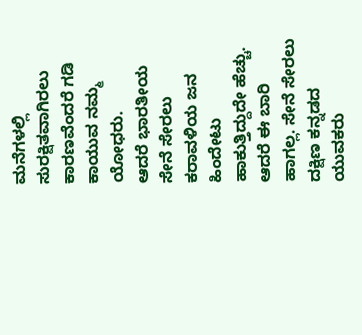ಮನೆಗಳಲ್ಲಿ ಸುರಕ್ಷಿತವಾಗಿರಲು ಕಾರಣವೆಂದರೆ ಗಡಿ ಕಾಯುವ ನಮ್ಮ ಯೋಧರು.
ಆದರೆ ಭಾರತೀಯ ಸೇನೆ ಸೇರಲು ಕರಾವಳಿಯ ಜನ ಹಿಂದೇಟು ಹಾಕುತ್ತಿದ್ದುದೇ ಹೆಚ್ಚು. ಆದರೆ ಈ ಬಾರಿ ಹಾಗಲ್ಲ. ಸೇನೆ ಸೇರಲು ದಕ್ಷಿಣ ಕನ್ನಡದ ಯುವಕರು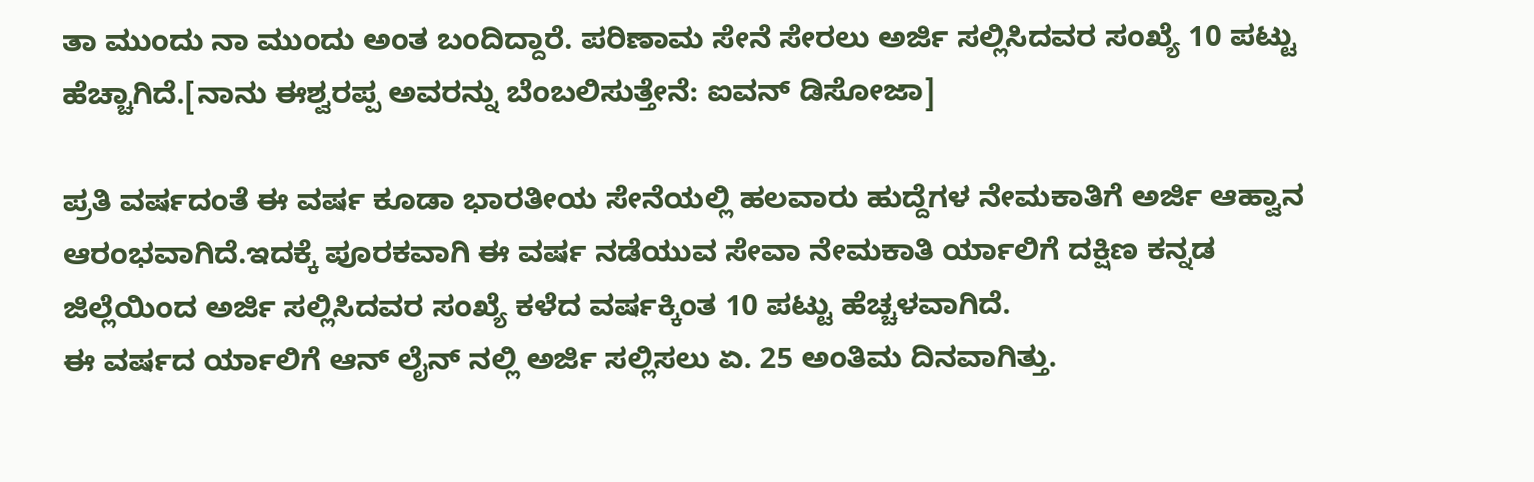ತಾ ಮುಂದು ನಾ ಮುಂದು ಅಂತ ಬಂದಿದ್ದಾರೆ. ಪರಿಣಾಮ ಸೇನೆ ಸೇರಲು ಅರ್ಜಿ ಸಲ್ಲಿಸಿದವರ ಸಂಖ್ಯೆ 10 ಪಟ್ಟು ಹೆಚ್ಚಾಗಿದೆ.[ನಾನು ಈಶ್ವರಪ್ಪ ಅವರನ್ನು ಬೆಂಬಲಿಸುತ್ತೇನೆ: ಐವನ್ ಡಿಸೋಜಾ]

ಪ್ರತಿ ವರ್ಷದಂತೆ ಈ ವರ್ಷ ಕೂಡಾ ಭಾರತೀಯ ಸೇನೆಯಲ್ಲಿ ಹಲವಾರು ಹುದ್ದೆಗಳ ನೇಮಕಾತಿಗೆ ಅರ್ಜಿ ಆಹ್ವಾನ ಆರಂಭವಾಗಿದೆ.ಇದಕ್ಕೆ ಪೂರಕವಾಗಿ ಈ ವರ್ಷ ನಡೆಯುವ ಸೇವಾ ನೇಮಕಾತಿ ರ್ಯಾಲಿಗೆ ದಕ್ಷಿಣ ಕನ್ನಡ ಜಿಲ್ಲೆಯಿಂದ ಅರ್ಜಿ ಸಲ್ಲಿಸಿದವರ ಸಂಖ್ಯೆ ಕಳೆದ ವರ್ಷಕ್ಕಿಂತ 10 ಪಟ್ಟು ಹೆಚ್ಚಳವಾಗಿದೆ.
ಈ ವರ್ಷದ ರ್ಯಾಲಿಗೆ ಆನ್ ಲೈನ್ ನಲ್ಲಿ ಅರ್ಜಿ ಸಲ್ಲಿಸಲು ಏ. 25 ಅಂತಿಮ ದಿನವಾಗಿತ್ತು.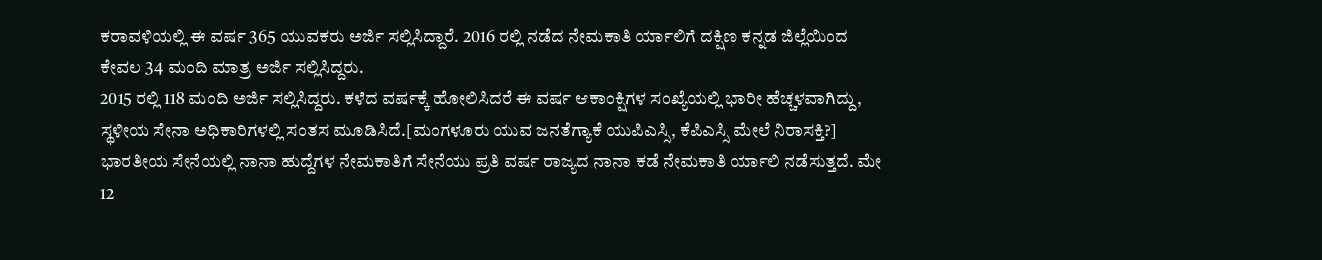ಕರಾವಳಿಯಲ್ಲಿ ಈ ವರ್ಷ 365 ಯುವಕರು ಅರ್ಜಿ ಸಲ್ಲಿಸಿದ್ದಾರೆ. 2016 ರಲ್ಲಿ ನಡೆದ ನೇಮಕಾತಿ ರ್ಯಾಲಿಗೆ ದಕ್ಷಿಣ ಕನ್ನಡ ಜಿಲ್ಲೆಯಿಂದ ಕೇವಲ 34 ಮಂದಿ ಮಾತ್ರ ಅರ್ಜಿ ಸಲ್ಲಿಸಿದ್ದರು.
2015 ರಲ್ಲಿ 118 ಮಂದಿ ಅರ್ಜಿ ಸಲ್ಲಿಸಿದ್ದರು. ಕಳೆದ ವರ್ಷಕ್ಕೆ ಹೋಲಿಸಿದರೆ ಈ ವರ್ಷ ಆಕಾಂಕ್ಷಿಗಳ ಸಂಖ್ಯೆಯಲ್ಲಿ ಭಾರೀ ಹೆಚ್ಚಳವಾಗಿದ್ದು, ಸ್ಥಳೀಯ ಸೇನಾ ಅಧಿಕಾರಿಗಳಲ್ಲಿ ಸಂತಸ ಮೂಡಿಸಿದೆ.[ಮಂಗಳೂರು ಯುವ ಜನತೆಗ್ಯಾಕೆ ಯುಪಿಎಸ್ಸಿ, ಕೆಪಿಎಸ್ಸಿ ಮೇಲೆ ನಿರಾಸಕ್ತಿ?]
ಭಾರತೀಯ ಸೇನೆಯಲ್ಲಿ ನಾನಾ ಹುದ್ದೆಗಳ ನೇಮಕಾತಿಗೆ ಸೇನೆಯು ಪ್ರತಿ ವರ್ಷ ರಾಜ್ಯದ ನಾನಾ ಕಡೆ ನೇಮಕಾತಿ ರ್ಯಾಲಿ ನಡೆಸುತ್ತದೆ. ಮೇ 12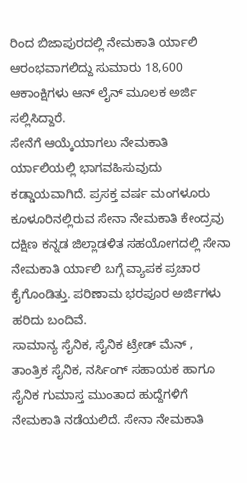ರಿಂದ ಬಿಜಾಪುರದಲ್ಲಿ ನೇಮಕಾತಿ ರ್ಯಾಲಿ ಆರಂಭವಾಗಲಿದ್ದು ಸುಮಾರು 18,600 ಆಕಾಂಕ್ಷಿಗಳು ಆನ್ ಲೈನ್ ಮೂಲಕ ಅರ್ಜಿ ಸಲ್ಲಿಸಿದ್ದಾರೆ.
ಸೇನೆಗೆ ಆಯ್ಕೆಯಾಗಲು ನೇಮಕಾತಿ ರ್ಯಾಲಿಯಲ್ಲಿ ಭಾಗವಹಿಸುವುದು ಕಡ್ಡಾಯವಾಗಿದೆ. ಪ್ರಸಕ್ತ ವರ್ಷ ಮಂಗಳೂರು ಕೂಳೂರಿನಲ್ಲಿರುವ ಸೇನಾ ನೇಮಕಾತಿ ಕೇಂದ್ರವು ದಕ್ಷಿಣ ಕನ್ನಡ ಜಿಲ್ಲಾಡಳಿತ ಸಹಯೋಗದಲ್ಲಿ ಸೇನಾ ನೇಮಕಾತಿ ರ್ಯಾಲಿ ಬಗ್ಗೆ ವ್ಯಾಪಕ ಪ್ರಚಾರ ಕೈಗೊಂಡಿತ್ತು. ಪರಿಣಾಮ ಭರಪೂರ ಅರ್ಜಿಗಳು ಹರಿದು ಬಂದಿವೆ.
ಸಾಮಾನ್ಯ ಸೈನಿಕ, ಸೈನಿಕ ಟ್ರೇಡ್ ಮೆನ್ , ತಾಂತ್ರಿಕ ಸೈನಿಕ, ನರ್ಸಿಂಗ್ ಸಹಾಯಕ ಹಾಗೂ ಸೈನಿಕ ಗುಮಾಸ್ತ ಮುಂತಾದ ಹುದ್ದೆಗಳಿಗೆ ನೇಮಕಾತಿ ನಡೆಯಲಿದೆ. ಸೇನಾ ನೇಮಕಾತಿ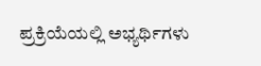ಪ್ರಕ್ರಿಯೆಯಲ್ಲಿ ಅಭ್ಯರ್ಥಿಗಳು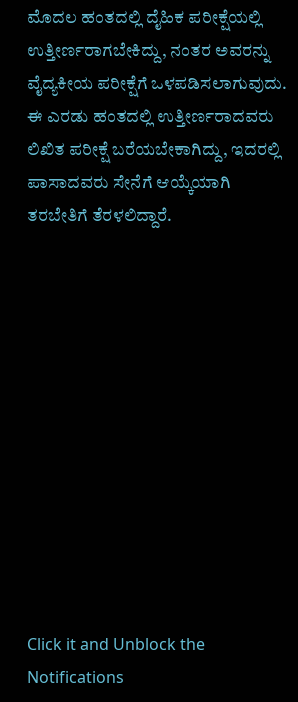ಮೊದಲ ಹಂತದಲ್ಲಿ ದೈಹಿಕ ಪರೀಕ್ಷೆಯಲ್ಲಿ ಉತ್ತೀರ್ಣರಾಗಬೇಕಿದ್ದು, ನಂತರ ಅವರನ್ನು ವೈದ್ಯಕೀಯ ಪರೀಕ್ಷೆಗೆ ಒಳಪಡಿಸಲಾಗುವುದು.
ಈ ಎರಡು ಹಂತದಲ್ಲಿ ಉತ್ತೀರ್ಣರಾದವರು ಲಿಖಿತ ಪರೀಕ್ಷೆ ಬರೆಯಬೇಕಾಗಿದ್ದು, ಇದರಲ್ಲಿ ಪಾಸಾದವರು ಸೇನೆಗೆ ಆಯ್ಕೆಯಾಗಿ ತರಬೇತಿಗೆ ತೆರಳಲಿದ್ದಾರೆ.












Click it and Unblock the Notifications